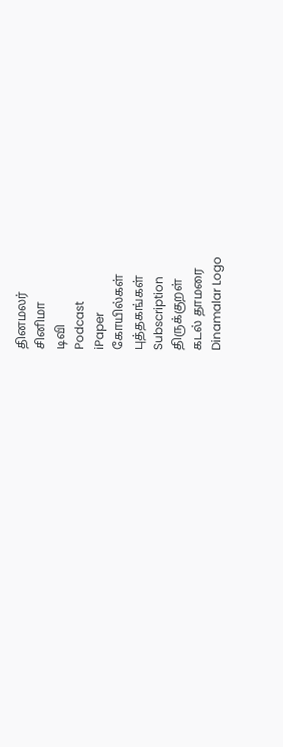தினமலர்
சினிமா
டிவி
Podcast
iPaper
கோயில்கள்
புத்தகங்கள்
Subscription
திருக்குறள்
கடல் தாமரை
Dinamalar Logo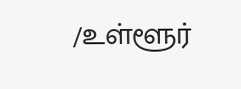/உள்ளூர்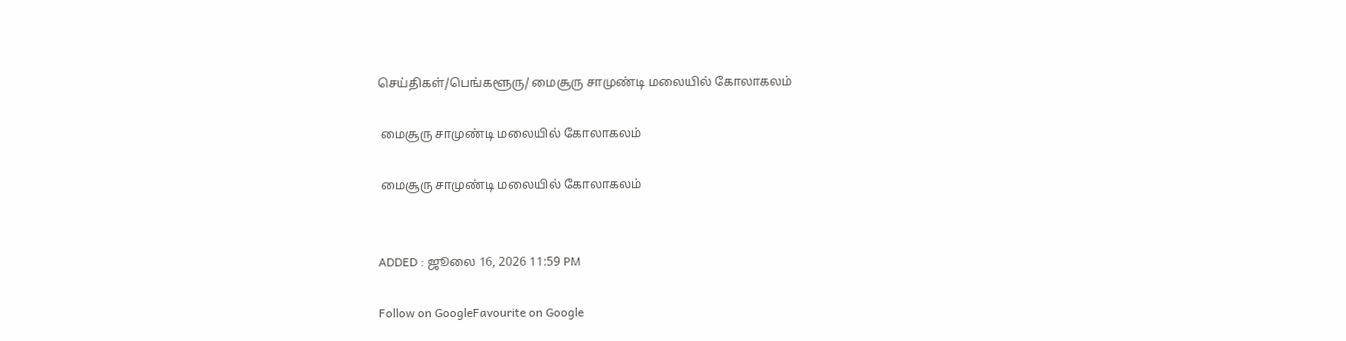செய்திகள்/பெங்களூரு/ மைசூரு சாமுண்டி மலையில் கோலாகலம்

 மைசூரு சாமுண்டி மலையில் கோலாகலம்

 மைசூரு சாமுண்டி மலையில் கோலாகலம்


ADDED : ஜூலை 16, 2026 11:59 PM

Follow on GoogleFavourite on Google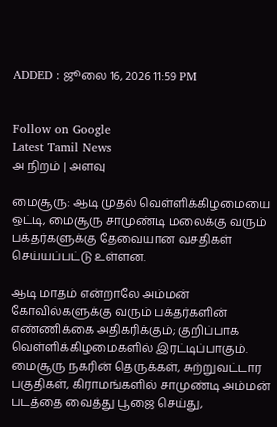ADDED : ஜூலை 16, 2026 11:59 PM


Follow on Google
Latest Tamil News
அ நிறம் | அளவு

மைசூரு: ஆடி முதல் வெள்ளிக்கிழமையை ஒட்டி, மைசூரு சாமுண்டி மலைக்கு வரும் பக்தர்களுக்கு தேவையான வசதிகள் செய்யப்பட்டு உள்ளன.

ஆடி மாதம் என்றாலே அம்மன் கோவில்களுக்கு வரும் பக்தர்களின் எண்ணிக்கை அதிகரிக்கும்; குறிப்பாக வெள்ளிக்கிழமைகளில் இரட்டிப்பாகும். மைசூரு நகரின் தெருக்கள், சுற்றுவட்டார பகுதிகள், கிராமங்களில் சாமுண்டி அம்மன் படத்தை வைத்து பூஜை செய்து,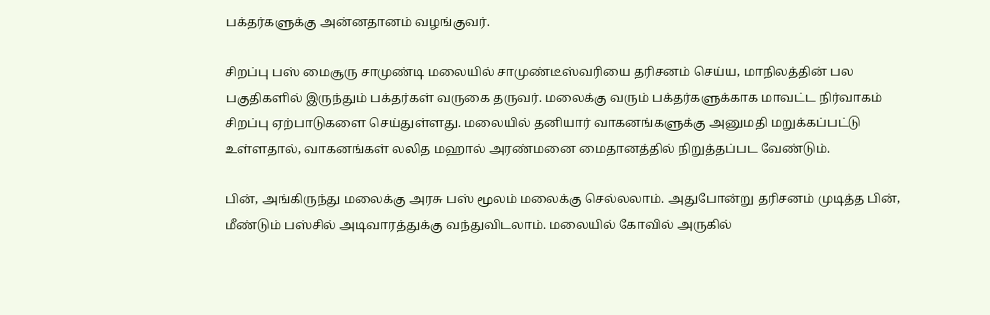பக்தர்களுக்கு அன்னதானம் வழங்குவர்.

சிறப்பு பஸ் மைசூரு சாமுண்டி மலையில் சாமுண்டீஸ்வரியை தரிசனம் செய்ய, மாநிலத்தின் பல பகுதிகளில் இருந்தும் பக்தர்கள் வருகை தருவர். மலைக்கு வரும் பக்தர்களுக்காக மாவட்ட நிர்வாகம் சிறப்பு ஏற்பாடுகளை செய்துள்ளது. மலையில் தனியார் வாகனங்களுக்கு அனுமதி மறுக்கப்பட்டு உள்ளதால், வாகனங்கள் லலித மஹால் அரண்மனை மைதானத்தில் நிறுத்தப்பட வேண்டும்.

பின், அங்கிருந்து மலைக்கு அரசு பஸ் மூலம் மலைக்கு செல்லலாம். அதுபோன்று தரிசனம் முடித்த பின், மீண்டும் பஸ்சில் அடிவாரத்துக்கு வந்துவிடலாம். மலையில் கோவில் அருகில்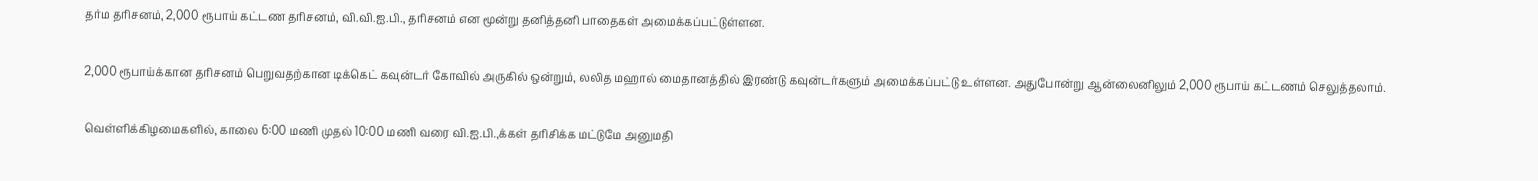தர்ம தரிசனம், 2,000 ரூபாய் கட்டண தரிசனம், வி.வி.ஐ.பி., தரிசனம் என மூன்று தனித்தனி பாதைகள் அமைக்கப்பட்டுள்ளன.

2,000 ரூபாய்க்கான தரிசனம் பெறுவதற்கான டிக்கெட் கவுன்டர் கோவில் அருகில் ஒன்றும், லலித மஹால் மைதானத்தில் இரண்டு கவுன்டர்களும் அமைக்கப்பட்டு உள்ளன. அதுபோன்று ஆன்லைனிலும் 2,000 ரூபாய் கட்டணம் செலுத்தலாம்.

வெள்ளிக்கிழமைகளில், காலை 6:00 மணி முதல் 10:00 மணி வரை வி.ஐ.பி.,க்கள் தரிசிக்க மட்டுமே அனுமதி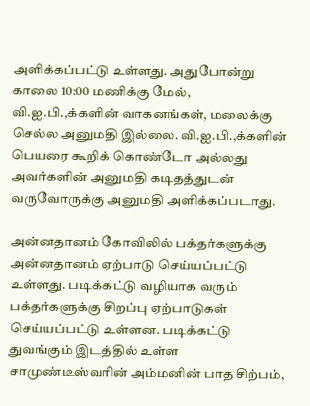அளிக்கப்பட்டு உள்ளது. அதுபோன்று காலை 10:00 மணிக்கு மேல், வி.ஐ.பி.,க்களின் வாகனங்கள், மலைக்கு செல்ல அனுமதி இல்லை. வி.ஐ.பி.,க்களின் பெயரை கூறிக் கொண்டோ அல்லது அவர்களின் அனுமதி கடிதத்துடன் வருவோருக்கு அனுமதி அளிக்கப்படாது.

அன்னதானம் கோவிலில் பக்தர்களுக்கு அன்னதானம் ஏற்பாடு செய்யப்பட்டு உள்ளது. படிக்கட்டு வழியாக வரும் பக்தர்களுக்கு சிறப்பு ஏற்பாடுகள் செய்யப்பட்டு உள்ளன. படிக்கட்டு துவங்கும் இடத்தில் உள்ள சாமுண்டீஸ்வரின் அம்மனின் பாத சிற்பம்,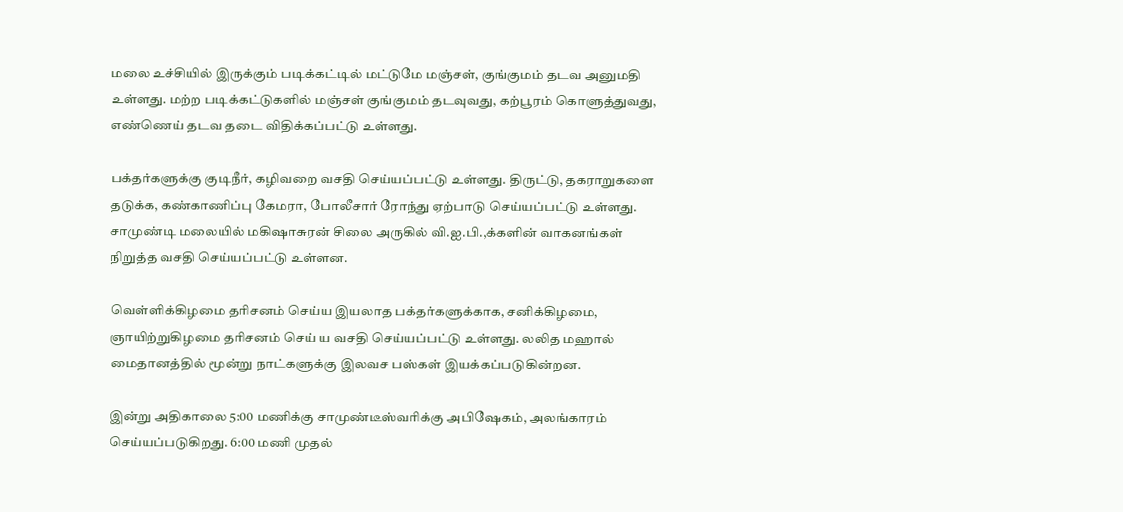மலை உச்சியில் இருக்கும் படிக்கட்டில் மட்டுமே மஞ்சள், குங்குமம் தடவ அனுமதி உள்ளது. மற்ற படிக்கட்டுகளில் மஞ்சள் குங்குமம் தடவுவது, கற்பூரம் கொளுத்துவது, எண்ணெய் தடவ தடை விதிக்கப்பட்டு உள்ளது.

பக்தர்களுக்கு குடிநீர், கழிவறை வசதி செய்யப்பட்டு உள்ளது. திருட்டு, தகராறுகளை தடுக்க, கண்காணிப்பு கேமரா, போலீசார் ரோந்து ஏற்பாடு செய்யப்பட்டு உள்ளது. சாமுண்டி மலையில் மகிஷாசுரன் சிலை அருகில் வி.ஐ.பி.,க்களின் வாகனங்கள் நிறுத்த வசதி செய்யப்பட்டு உள்ளன.

வெள்ளிக்கிழமை தரிசனம் செய்ய இயலாத பக்தர்களுக்காக, சனிக்கிழமை, ஞாயிற்றுகிழமை தரிசனம் செய் ய வசதி செய்யப்பட்டு உள்ளது. லலித மஹால் மைதானத்தில் மூன்று நாட்களுக்கு இலவச பஸ்கள் இயக்கப்படுகின்றன.

இன்று அதிகாலை 5:00 மணிக்கு சாமுண்டீஸ்வரிக்கு அபிஷேகம், அலங்காரம் செய்யப்படுகிறது. 6:00 மணி முதல்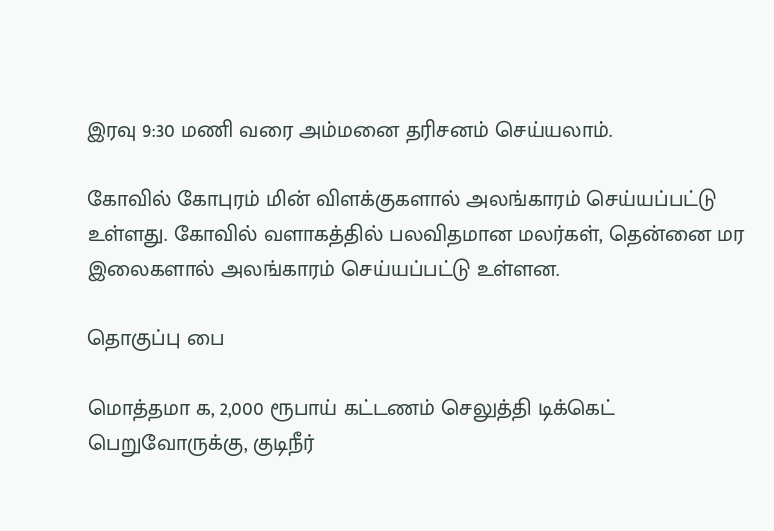இரவு 9:30 மணி வரை அம்மனை தரிசனம் செய்யலாம்.

கோவில் கோபுரம் மின் விளக்குகளால் அலங்காரம் செய்யப்பட்டு உள்ளது. கோவில் வளாகத்தில் பலவிதமான மலர்கள், தென்னை மர இலைகளால் அலங்காரம் செய்யப்பட்டு உள்ளன.

தொகுப்பு பை

மொத்தமா க, 2,000 ரூபாய் கட்டணம் செலுத்தி டிக்கெட் பெறுவோருக்கு, குடிநீர்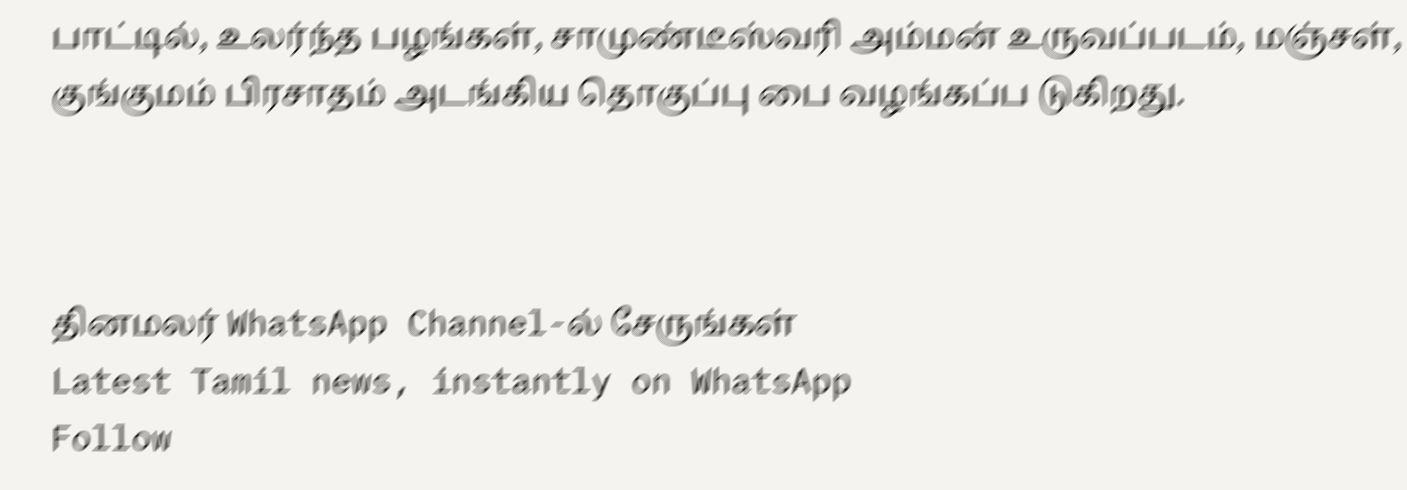பாட்டில், உலர்ந்த பழங்கள், சாமுண்டீஸ்வரி அம்மன் உருவப்படம், மஞ்சள், குங்குமம் பிரசாதம் அடங்கிய தொகுப்பு பை வழங்கப்ப டுகிறது.



தினமலர் WhatsApp Channel-ல் சேருங்கள்
Latest Tamil news, instantly on WhatsApp
Follow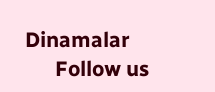Dinamalar
      Follow us